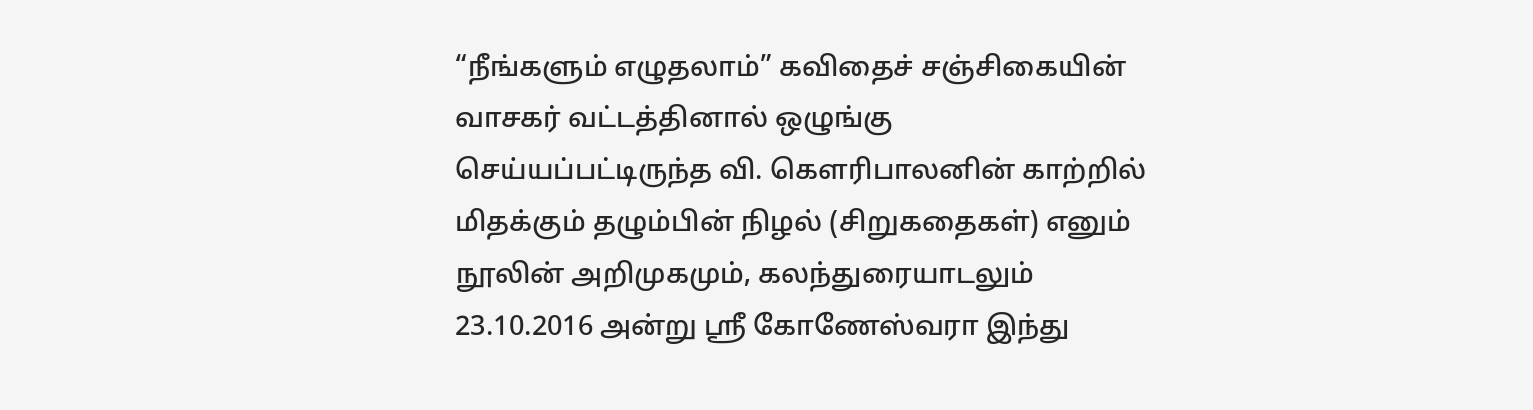“நீங்களும் எழுதலாம்” கவிதைச் சஞ்சிகையின் வாசகர் வட்டத்தினால் ஒழுங்கு செய்யப்பட்டிருந்த வி. கௌரிபாலனின் காற்றில் மிதக்கும் தழும்பின் நிழல் (சிறுகதைகள்) எனும் நூலின் அறிமுகமும், கலந்துரையாடலும் 23.10.2016 அன்று ஸ்ரீ கோணேஸ்வரா இந்து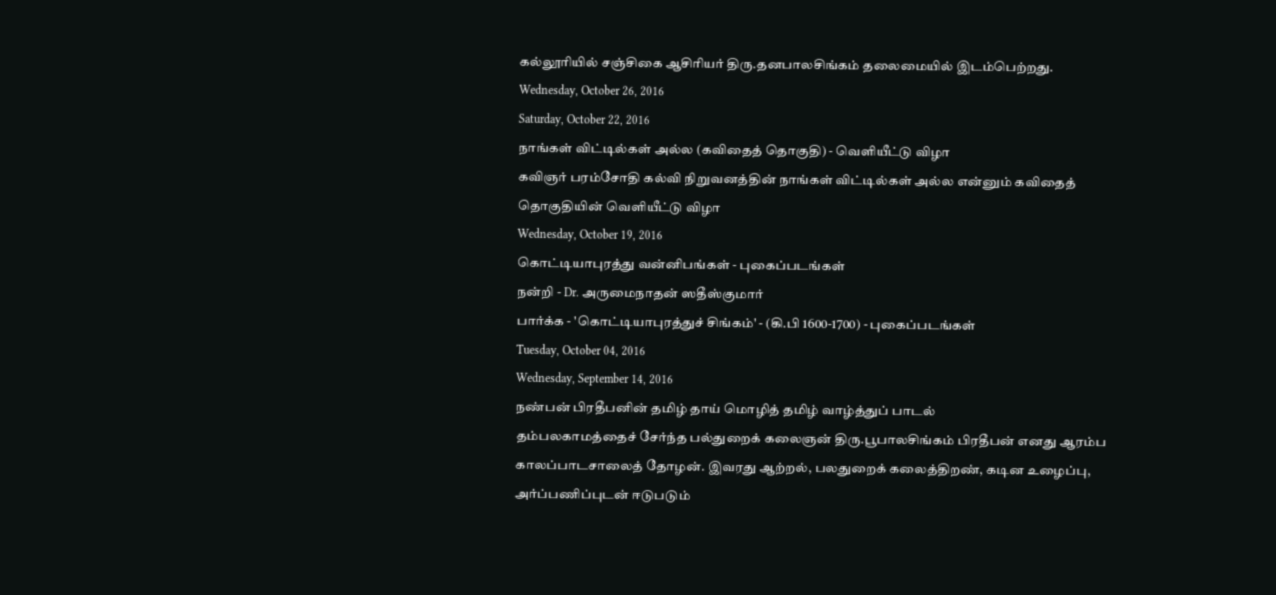கல்லூரியில் சஞ்சிகை ஆசிரியர் திரு.தனபாலசிங்கம் தலைமையில் இடம்பெற்றது.
Wednesday, October 26, 2016
Saturday, October 22, 2016
நாங்கள் விட்டில்கள் அல்ல (கவிதைத் தொகுதி) - வெளியீட்டு விழா
கவிஞர் பரம்சோதி கல்வி நிறுவனத்தின் நாங்கள் விட்டில்கள் அல்ல என்னும் கவிதைத் தொகுதியின் வெளியீட்டு விழா
Wednesday, October 19, 2016
கொட்டியாபுரத்து வன்னிபங்கள் - புகைப்படங்கள்
நன்றி - Dr. அருமைநாதன் ஸதீஸ்குமார்
பார்க்க - 'கொட்டியாபுரத்துச் சிங்கம்' - (கி.பி 1600-1700) - புகைப்படங்கள்
Tuesday, October 04, 2016
Wednesday, September 14, 2016
நண்பன் பிரதீபனின் தமிழ் தாய் மொழித் தமிழ் வாழ்த்துப் பாடல்
தம்பலகாமத்தைச் சேர்ந்த பல்துறைக் கலைஞன் திரு.பூபாலசிங்கம் பிரதீபன் எனது ஆரம்ப காலப்பாடசாலைத் தோழன். இவரது ஆற்றல், பலதுறைக் கலைத்திறண், கடின உழைப்பு, அர்ப்பணிப்புடன் ஈடுபடும்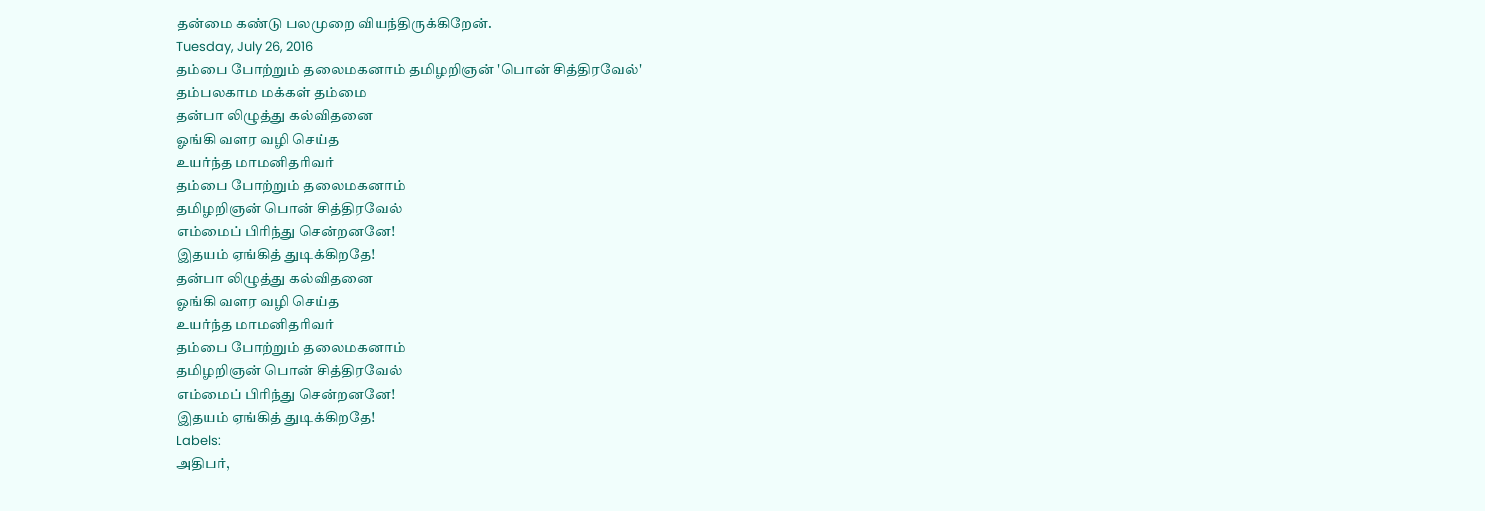தன்மை கண்டு பலமுறை வியந்திருக்கிறேன்.
Tuesday, July 26, 2016
தம்பை போற்றும் தலைமகனாம் தமிழறிஞன் 'பொன் சித்திரவேல்'
தம்பலகாம மக்கள் தம்மை
தன்பா லிழுத்து கல்விதனை
ஓங்கி வளர வழி செய்த
உயர்ந்த மாமனிதரிவர்
தம்பை போற்றும் தலைமகனாம்
தமிழறிஞன் பொன் சித்திரவேல்
எம்மைப் பிரிந்து சென்றனனே!
இதயம் ஏங்கித் துடிக்கிறதே!
தன்பா லிழுத்து கல்விதனை
ஓங்கி வளர வழி செய்த
உயர்ந்த மாமனிதரிவர்
தம்பை போற்றும் தலைமகனாம்
தமிழறிஞன் பொன் சித்திரவேல்
எம்மைப் பிரிந்து சென்றனனே!
இதயம் ஏங்கித் துடிக்கிறதே!
Labels:
அதிபர்,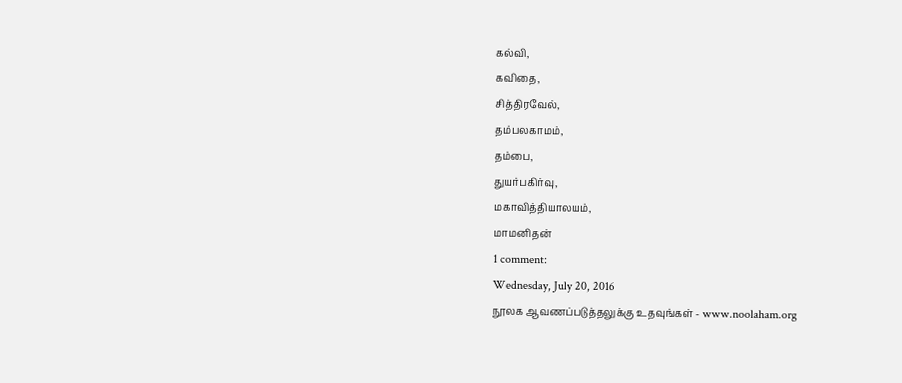கல்வி,
கவிதை,
சித்திரவேல்,
தம்பலகாமம்,
தம்பை,
துயர்பகிர்வு,
மகாவித்தியாலயம்,
மாமனிதன்
1 comment:
Wednesday, July 20, 2016
நூலக ஆவணப்படுத்தலுக்கு உதவுங்கள் - www.noolaham.org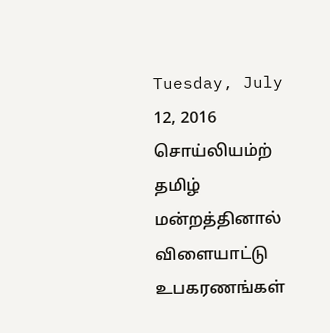Tuesday, July 12, 2016
சொய்லியம்ற் தமிழ் மன்றத்தினால் விளையாட்டு உபகரணங்கள்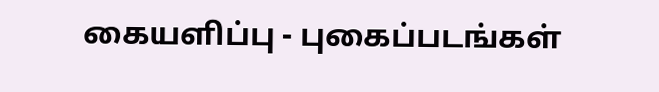கையளிப்பு - புகைப்படங்கள்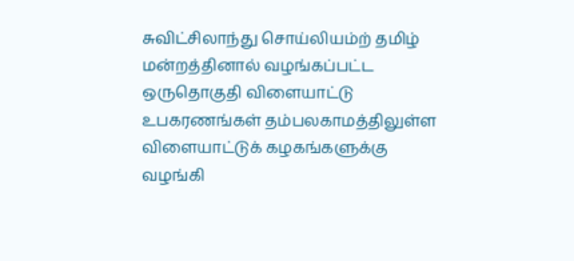சுவிட்சிலாந்து சொய்லியம்ற் தமிழ் மன்றத்தினால் வழங்கப்பட்ட ஒருதொகுதி விளையாட்டு உபகரணங்கள் தம்பலகாமத்திலுள்ள விளையாட்டுக் கழகங்களுக்கு வழங்கி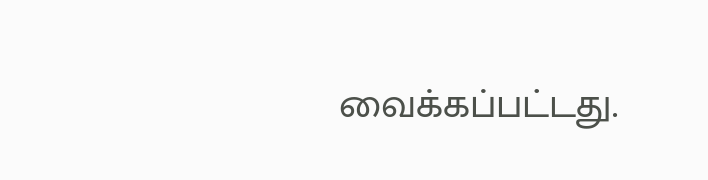வைக்கப்பட்டது.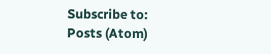Subscribe to:
Posts (Atom)